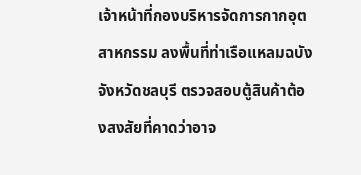เจ้าหน้าที่กองบริหารจัดการกากอุตสาหกรรม ลงพื้นที่ท่าเรือแหลมฉบัง จังหวัดชลบุรี ตรวจสอบตู้สินค้าต้องสงสัยที่คาดว่าอาจ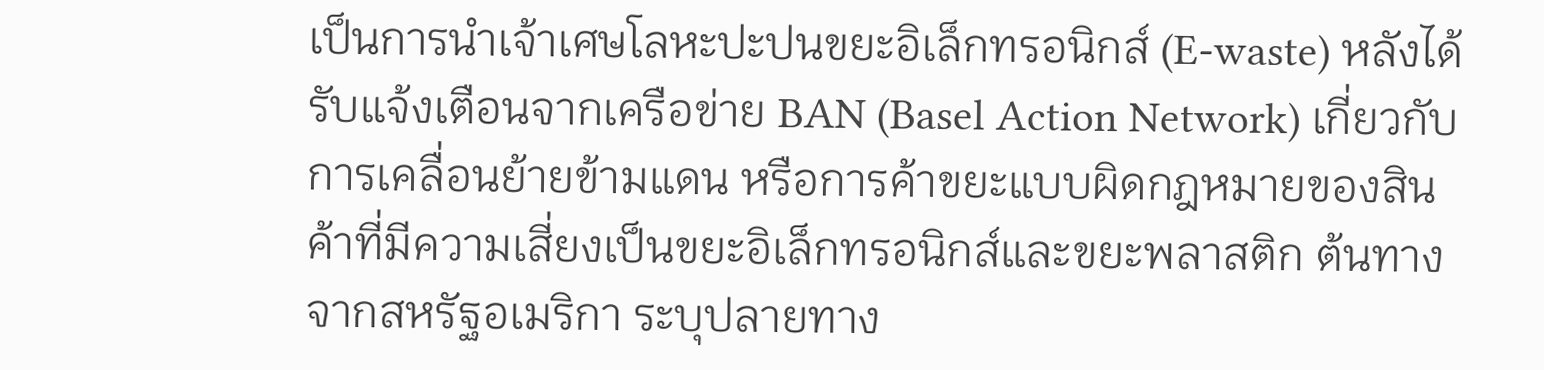เป็นการนำเจ้าเศษโลหะปะปนขยะอิเล็กทรอนิกส์ (E-waste) หลังได้รับแจ้งเตือนจากเครือข่าย BAN (Basel Action Network) เกี่ยวกับการเคลื่อนย้ายข้ามแดน หรือการค้าขยะแบบผิดกฎหมายของสินค้าที่มีความเสี่ยงเป็นขยะอิเล็กทรอนิกส์และขยะพลาสติก ต้นทางจากสหรัฐอเมริกา ระบุปลายทาง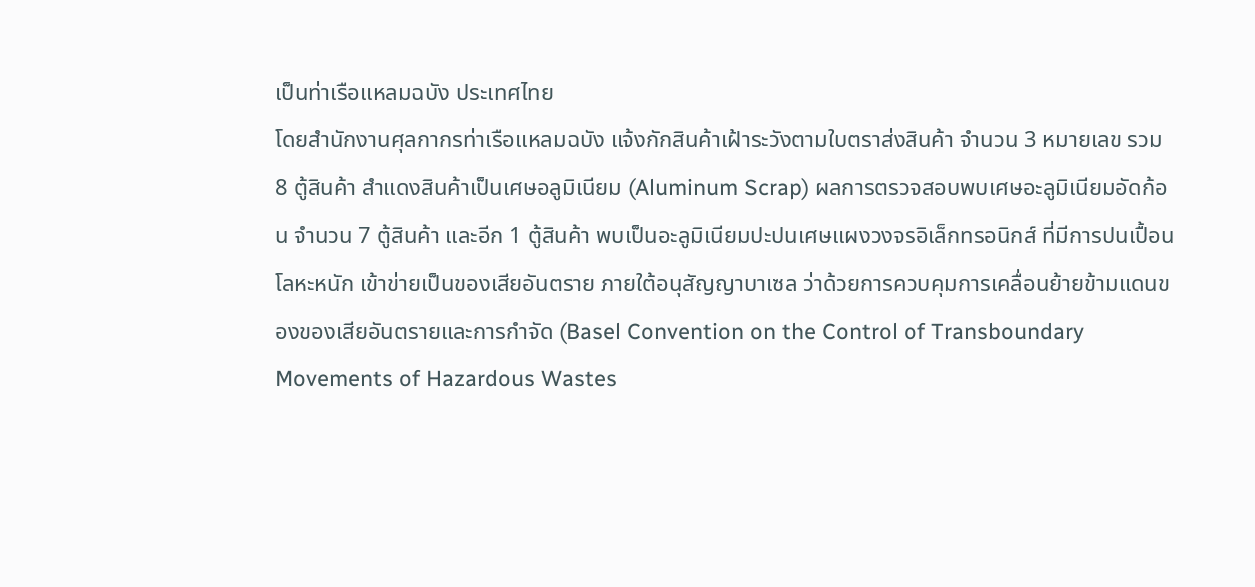เป็นท่าเรือแหลมฉบัง ประเทศไทย
โดยสำนักงานศุลกากรท่าเรือแหลมฉบัง แจ้งกักสินค้าเฝ้าระวังตามใบตราส่งสินค้า จำนวน 3 หมายเลข รวม 8 ตู้สินค้า สำแดงสินค้าเป็นเศษอลูมิเนียม (Aluminum Scrap) ผลการตรวจสอบพบเศษอะลูมิเนียมอัดก้อน จำนวน 7 ตู้สินค้า และอีก 1 ตู้สินค้า พบเป็นอะลูมิเนียมปะปนเศษแผงวงจรอิเล็กทรอนิกส์ ที่มีการปนเปื้อนโลหะหนัก เข้าข่ายเป็นของเสียอันตราย ภายใต้อนุสัญญาบาเซล ว่าด้วยการควบคุมการเคลื่อนย้ายข้ามแดนของของเสียอันตรายและการกำจัด (Basel Convention on the Control of Transboundary Movements of Hazardous Wastes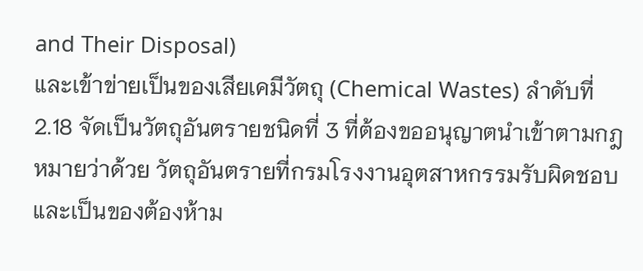and Their Disposal)
และเข้าข่ายเป็นของเสียเคมีวัตถุ (Chemical Wastes) ลำดับที่ 2.18 จัดเป็นวัตถุอันตรายชนิดที่ 3 ที่ต้องขออนุญาตนำเข้าตามกฎหมายว่าด้วย วัตถุอันตรายที่กรมโรงงานอุตสาหกรรมรับผิดชอบ และเป็นของต้องห้าม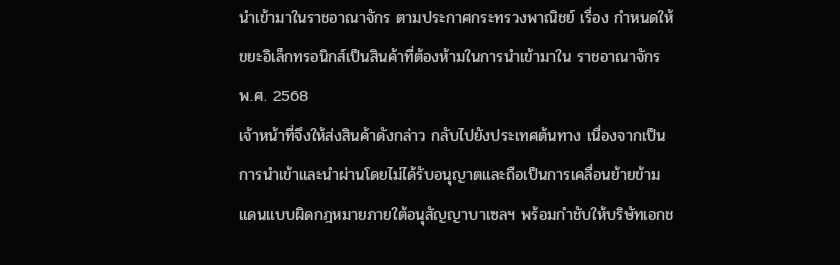นำเข้ามาในราชอาณาจักร ตามประกาศกระทรวงพาณิชย์ เรื่อง กำหนดให้ขยะอิเล็กทรอนิกส์เป็นสินค้าที่ต้องห้ามในการนำเข้ามาใน ราชอาณาจักร พ.ศ. 2568
เจ้าหน้าที่จึงให้ส่งสินค้าดังกล่าว กลับไปยังประเทศต้นทาง เนื่องจากเป็นการนำเข้าและนำผ่านโดยไม่ได้รับอนุญาตและถือเป็นการเคลื่อนย้ายข้ามแดนแบบผิดกฎหมายภายใต้อนุสัญญาบาเซลฯ พร้อมกำชับให้บริษัทเอกช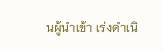นผู้นำเข้า เร่งดำเนิ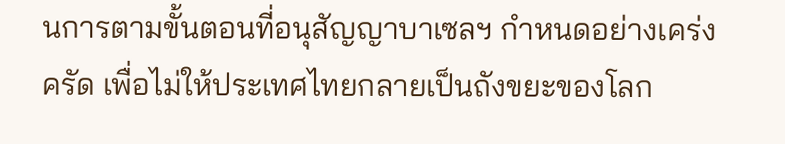นการตามขั้นตอนที่อนุสัญญาบาเซลฯ กำหนดอย่างเคร่งครัด เพื่อไม่ให้ประเทศไทยกลายเป็นถังขยะของโลก